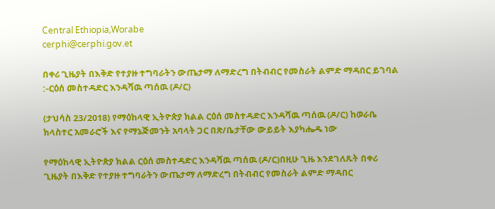Central Ethiopia,Worabe
cerphi@cerphi.gov.et

በቀሪ ጊዜያት በእቅድ የተያዙ ተግባራትን ውጤታማ ለማድረግ በትብብር የመስራት ልምድ ማዳበር ይገባል :-ርዕሰ መስተዳድር እንዳሻዉ ጣሰዉ (ዶ/ር)

(ታህሳስ 23/2018) የማዕከላዊ ኢትዮጵያ ክልል ርዕሰ መስተዳድር እንዳሻዉ ጣሰዉ (ዶ/ር) ከወራቤ ክላስተር አመራሮች እና የማኔጅመንት አባላት ጋር በጽ/ቤታቸው ውይይት እያካሔዱ ነው

የማዕከላዊ ኢትዮጵያ ክልል ርዕሰ መስተዳድር እንዳሻዉ ጣሰዉ (ዶ/ር)በዚሁ ጊዜ እንደገለጹት በቀሪ ጊዜያት በእቅድ የተያዙ ተግባራትን ውጤታማ ለማድረግ በትብብር የመስራት ልምድ ማዳበር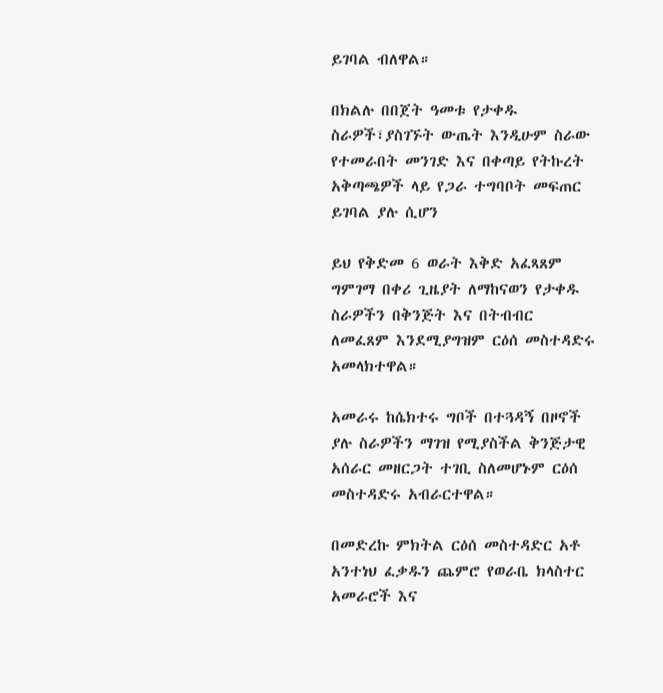ይገባል ብለዋል።

በክልሉ በበጀት ዓመቱ የታቀዱ ስራዎች፣ያስገኙት ውጤት እንዲሁም ስራው የተመራበት መንገድ እና በቀጣይ የትኩረት አቅጣጫዎች ላይ የጋራ ተግባቦት መፍጠር ይገባል ያሉ ሲሆን

ይህ የቅድመ 6 ወራት እቅድ አፈጻጸም ግምገማ በቀሪ ጊዜያት ለማከናወን የታቀዱ ስራዎችን በቅንጅት እና በትብብር ለመፈጸም እንደሚያግዝም ርዕሰ መስተዳድሩ አመላክተዋል።

አመራሩ ከሴክተሩ ግቦች በተጓዳኝ በዞኖች ያሉ ስራዎችን ማገዝ የሚያስችል ቅንጅታዊ አሰራር መዘርጋት ተገቢ ስለመሆኑም ርዕሰ መስተዳድሩ አብራርተዋል።

በመድረኩ ምክትል ርዕሰ መስተዳድር አቶ አንተነህ ፈቃዱን ጨምሮ የወራቤ ክላስተር አመራሮች እና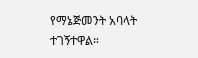የማኔጅመንት አባላት ተገኝተዋል።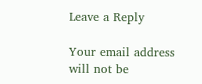Leave a Reply

Your email address will not be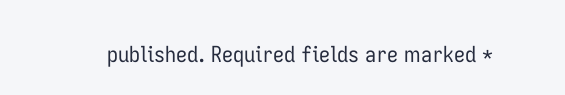published. Required fields are marked *